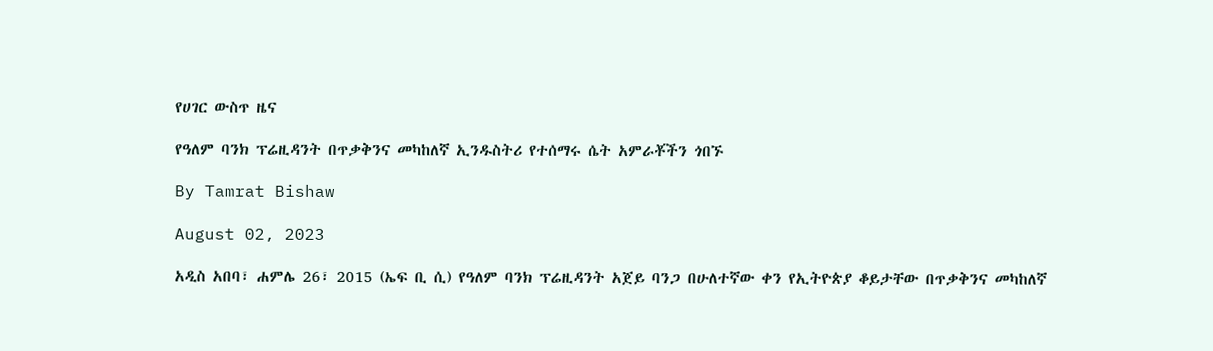የሀገር ውስጥ ዜና

የዓለም ባንክ ፕሬዚዳንት በጥቃቅንና መካከለኛ ኢንዱስትሪ የተሰማሩ ሴት አምራቾችን ጎበኙ

By Tamrat Bishaw

August 02, 2023

አዲስ አበባ፣ ሐምሌ 26፣ 2015 (ኤፍ ቢ ሲ) የዓለም ባንክ ፕሬዚዳንት አጀይ ባንጋ በሁለተኛው ቀን የኢትዮጵያ ቆይታቸው በጥቃቅንና መካከለኛ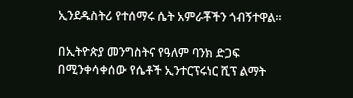ኢንደዱስትሪ የተሰማሩ ሴት አምራቾችን ጎብኝተዋል።

በኢትዮጵያ መንግስትና የዓለም ባንክ ድጋፍ በሚንቀሳቀሰው የሴቶች ኢንተርፕሩነር ሺፕ ልማት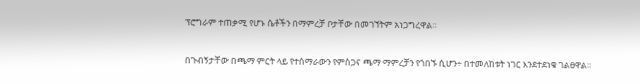ፕሮግራም ተጠቃሚ የሆኑ ሴቶችን በማምረቻ ቦታቸው በመገኘትም አነጋግረዋል።

በጉብኝታቸው በጫማ ምርት ላይ የተሰማራውን የምስጋና ጫማ ማምረቻን የጎበኙ ሲሆን÷ በተመለከቱት ነገር እንደተደነቁ ገልፀዋል።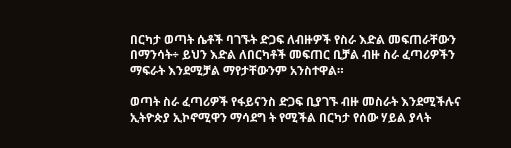በርካታ ወጣት ሴቶች ባገኙት ድጋፍ ለብዙዎች የስራ እድል መፍጠራቸውን በማንሳት÷ ይህን እድል ለበርካቶች መፍጠር ቢቻል ብዙ ስራ ፈጣሪዎችን ማፍራት እንደሚቻል ማየታቸውንም አንስተዋል።

ወጣት ስራ ፈጣሪዎች የፋይናንስ ድጋፍ ቢያገኙ ብዙ መስራት እንደሚችሉና ኢትዮጵያ ኢኮኖሚዋን ማሳደግ ት የሚችል በርካታ የሰው ሃይል ያላት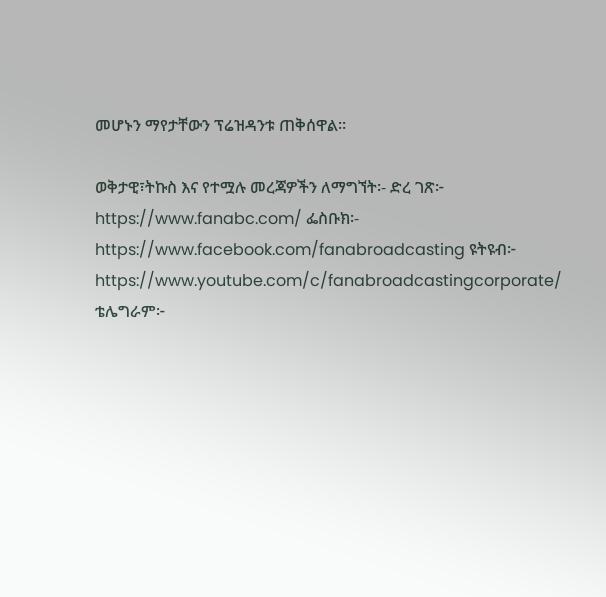መሆኑን ማየታቸውን ፕሬዝዳንቱ ጠቅሰዋል።

ወቅታዊ፣ትኩስ እና የተሟሉ መረጃዎችን ለማግኘት፡- ድረ ገጽ፦ https://www.fanabc.com/ ፌስቡክ፡- https://www.facebook.com/fanabroadcasting ዩትዩብ፦ https://www.youtube.com/c/fanabroadcastingcorporate/ ቴሌግራም፦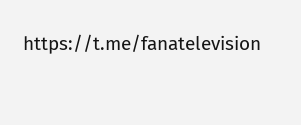https://t.me/fanatelevision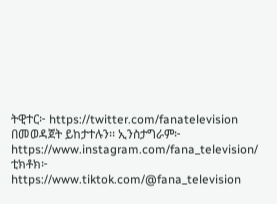ትዊተር፦ https://twitter.com/fanatelevision በመወዳጀት ይከታተሉን፡፡ ኢንስታግራም፦ https://www.instagram.com/fana_television/ ቲክቶክ፦ https://www.tiktok.com/@fana_television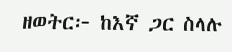ዘወትር፦ ከእኛ ጋር ስላሉ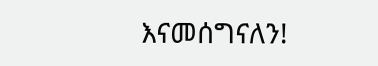እናመሰግናለን!